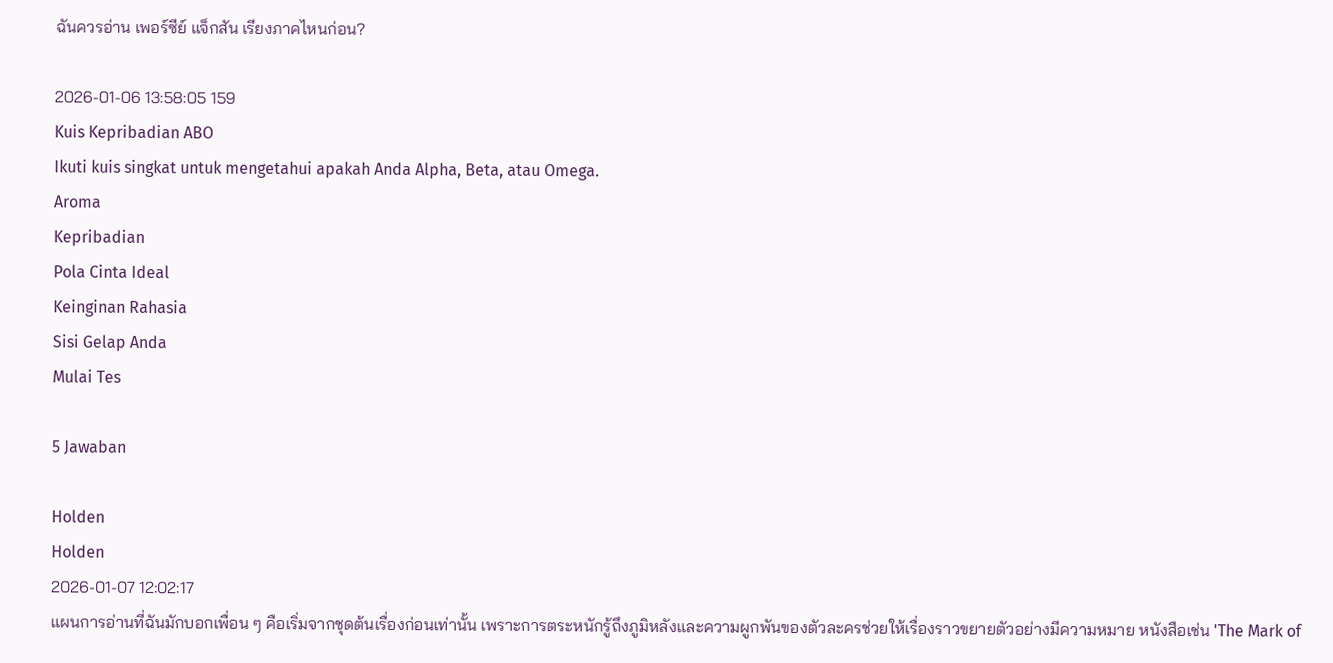ฉันควรอ่าน เพอร์ซีย์ แจ็กสัน เรียงภาคไหนก่อน?

2026-01-06 13:58:05 159
Kuis Kepribadian ABO
Ikuti kuis singkat untuk mengetahui apakah Anda Alpha, Beta, atau Omega.
Aroma
Kepribadian
Pola Cinta Ideal
Keinginan Rahasia
Sisi Gelap Anda
Mulai Tes

5 Jawaban

Holden
Holden
2026-01-07 12:02:17
แผนการอ่านที่ฉันมักบอกเพื่อน ๆ คือเริ่มจากชุดต้นเรื่องก่อนเท่านั้น เพราะการตระหนักรู้ถึงภูมิหลังและความผูกพันของตัวละครช่วยให้เรื่องราวขยายตัวอย่างมีความหมาย หนังสือเช่น 'The Mark of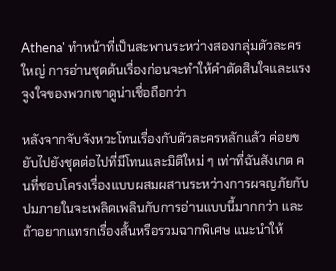Athena' ทำหน้าที่เป็นสะพานระหว่างสองกลุ่มตัวละครใหญ่ การอ่านชุดต้นเรื่องก่อนจะทำให้คำตัดสินใจและแรงจูงใจของพวกเขาดูน่าเชื่อถือกว่า

หลังจากจับจังหวะโทนเรื่องกับตัวละครหลักแล้ว ค่อยขยับไปยังชุดต่อไปที่มีโทนและมิติใหม่ ๆ เท่าที่ฉันสังเกต คนที่ชอบโครงเรื่องแบบผสมผสานระหว่างการผจญภัยกับปมภายในจะเพลิดเพลินกับการอ่านแบบนี้มากกว่า และถ้าอยากแทรกเรื่องสั้นหรือรวมฉากพิเศษ แนะนำให้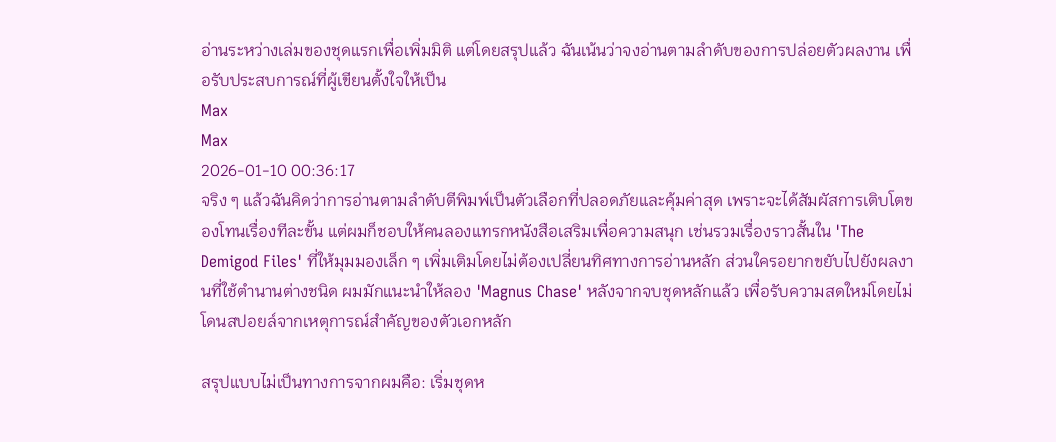อ่านระหว่างเล่มของชุดแรกเพื่อเพิ่มมิติ แต่โดยสรุปแล้ว ฉันเน้นว่าจงอ่านตามลำดับของการปล่อยตัวผลงาน เพื่อรับประสบการณ์ที่ผู้เขียนตั้งใจให้เป็น
Max
Max
2026-01-10 00:36:17
จริง ๆ แล้วฉันคิดว่าการอ่านตามลำดับตีพิมพ์เป็นตัวเลือกที่ปลอดภัยและคุ้มค่าสุด เพราะจะได้สัมผัสการเติบโตของโทนเรื่องทีละขั้น แต่ผมก็ชอบให้คนลองแทรกหนังสือเสริมเพื่อความสนุก เช่นรวมเรื่องราวสั้นใน 'The Demigod Files' ที่ให้มุมมองเล็ก ๆ เพิ่มเติมโดยไม่ต้องเปลี่ยนทิศทางการอ่านหลัก ส่วนใครอยากขยับไปยังผลงานที่ใช้ตำนานต่างชนิด ผมมักแนะนำให้ลอง 'Magnus Chase' หลังจากจบชุดหลักแล้ว เพื่อรับความสดใหม่โดยไม่โดนสปอยล์จากเหตุการณ์สำคัญของตัวเอกหลัก

สรุปแบบไม่เป็นทางการจากผมคือ: เริ่มชุดห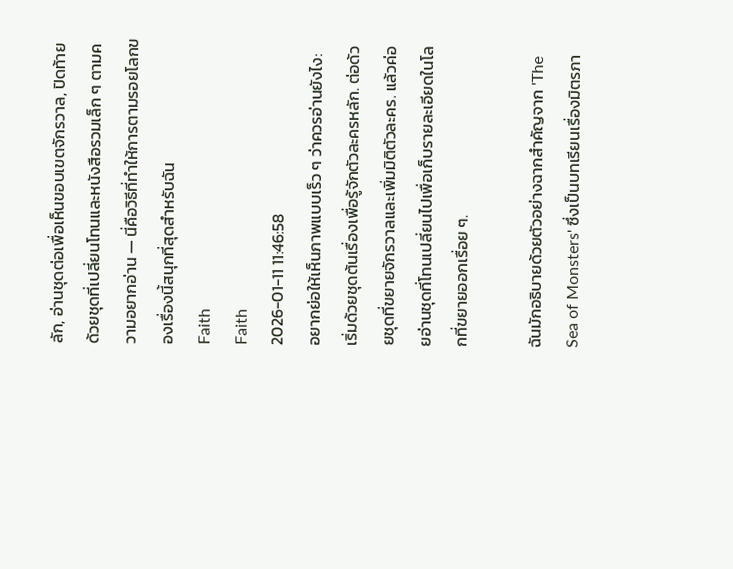ลัก, อ่านชุดต่อเพื่อเห็นขอบเขตจักรวาล, ปิดท้ายด้วยชุดที่เปลี่ยนโทนและหนังสือรวมเล็ก ๆ ตามความอยากอ่าน — นี่คือวิธีที่ทำให้การตามรอยโลกของเรื่องนี้สนุกที่สุดสำหรับฉัน
Faith
Faith
2026-01-11 11:46:58
อยากย่อให้เห็นภาพแบบเร็ว ๆ ว่าควรอ่านยังไง: เริ่มด้วยชุดต้นเรื่องเพื่อรู้จักตัวละครหลัก. ต่อด้วยชุดที่ขยายจักรวาลและเพิ่มมิติตัวละคร. แล้วค่อยอ่านชุดที่โทนเปลี่ยนไปเพื่อเก็บรายละเอียดในโลกที่ขยายออกเรื่อย ๆ.

ฉันมักอธิบายด้วยตัวอย่างฉากสำคัญจาก 'The Sea of Monsters' ซึ่งเป็นบทเรียนเรื่องมิตรภา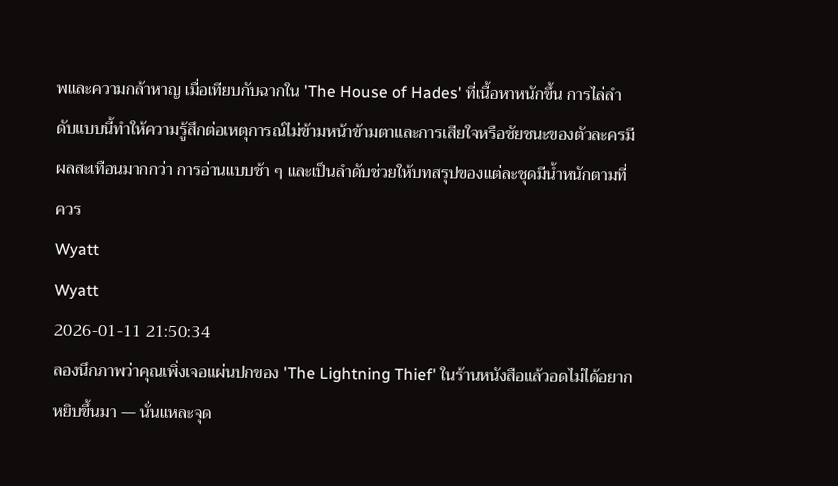พและความกล้าหาญ เมื่อเทียบกับฉากใน 'The House of Hades' ที่เนื้อหาหนักขึ้น การไล่ลำดับแบบนี้ทำให้ความรู้สึกต่อเหตุการณ์ไม่ข้ามหน้าข้ามตาและการเสียใจหรือชัยชนะของตัวละครมีผลสะเทือนมากกว่า การอ่านแบบช้า ๆ และเป็นลำดับช่วยให้บทสรุปของแต่ละชุดมีน้ำหนักตามที่ควร
Wyatt
Wyatt
2026-01-11 21:50:34
ลองนึกภาพว่าคุณเพิ่งเจอแผ่นปกของ 'The Lightning Thief' ในร้านหนังสือแล้วอดไม่ได้อยากหยิบขึ้นมา — นั่นแหละจุด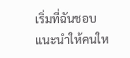เริ่มที่ฉันชอบแนะนำให้คนให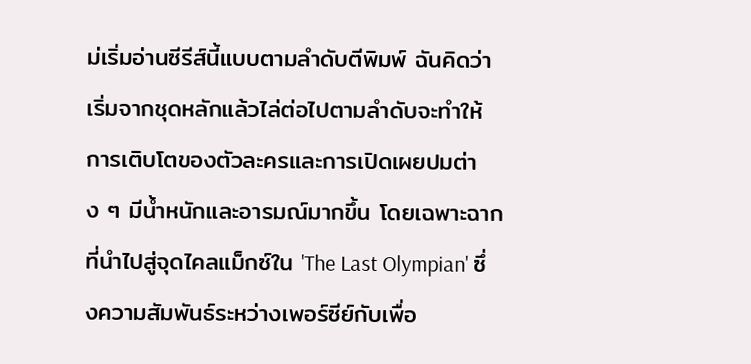ม่เริ่มอ่านซีรีส์นี้แบบตามลำดับตีพิมพ์ ฉันคิดว่าเริ่มจากชุดหลักแล้วไล่ต่อไปตามลำดับจะทำให้การเติบโตของตัวละครและการเปิดเผยปมต่าง ๆ มีน้ำหนักและอารมณ์มากขึ้น โดยเฉพาะฉากที่นำไปสู่จุดไคลแม็กซ์ใน 'The Last Olympian' ซึ่งความสัมพันธ์ระหว่างเพอร์ซีย์กับเพื่อ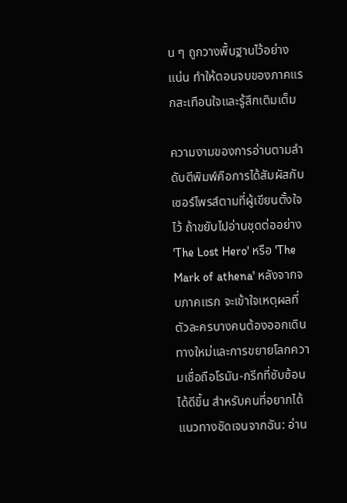น ๆ ถูกวางพื้นฐานไว้อย่างแน่น ทำให้ตอนจบของภาคแรกสะเทือนใจและรู้สึกเติมเต็ม

ความงามของการอ่านตามลำดับตีพิมพ์คือการได้สัมผัสกับเซอร์ไพรส์ตามที่ผู้เขียนตั้งใจไว้ ถ้าขยับไปอ่านชุดต่ออย่าง 'The Lost Hero' หรือ 'The Mark of athena' หลังจากจบภาคแรก จะเข้าใจเหตุผลที่ตัวละครบางคนต้องออกเดินทางใหม่และการขยายโลกความเชื่อถือโรมัน-กรีกที่ซับซ้อนได้ดีขึ้น สำหรับคนที่อยากได้แนวทางชัดเจนจากฉัน: อ่าน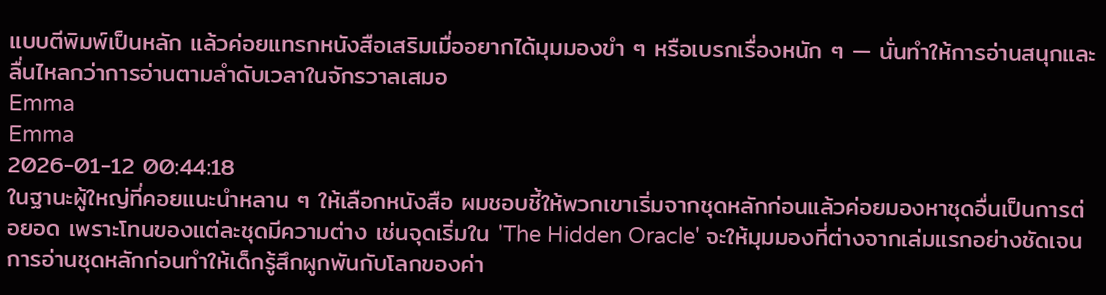แบบตีพิมพ์เป็นหลัก แล้วค่อยแทรกหนังสือเสริมเมื่ออยากได้มุมมองขำ ๆ หรือเบรกเรื่องหนัก ๆ — นั่นทำให้การอ่านสนุกและลื่นไหลกว่าการอ่านตามลำดับเวลาในจักรวาลเสมอ
Emma
Emma
2026-01-12 00:44:18
ในฐานะผู้ใหญ่ที่คอยแนะนำหลาน ๆ ให้เลือกหนังสือ ผมชอบชี้ให้พวกเขาเริ่มจากชุดหลักก่อนแล้วค่อยมองหาชุดอื่นเป็นการต่อยอด เพราะโทนของแต่ละชุดมีความต่าง เช่นจุดเริ่มใน 'The Hidden Oracle' จะให้มุมมองที่ต่างจากเล่มแรกอย่างชัดเจน การอ่านชุดหลักก่อนทำให้เด็กรู้สึกผูกพันกับโลกของค่า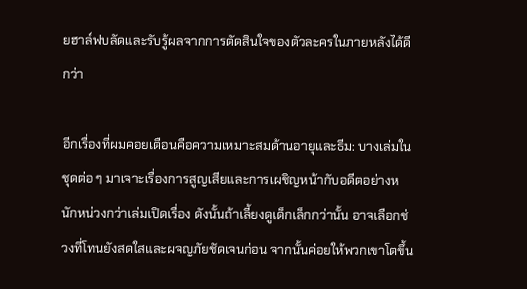ยฮาล์ฟบลัดและรับรู้ผลจากการตัดสินใจของตัวละครในภายหลังได้ดีกว่า

อีกเรื่องที่ผมคอยเตือนคือความเหมาะสมด้านอายุและธีม: บางเล่มในชุดต่อ ๆ มาเจาะเรื่องการสูญเสียและการเผชิญหน้ากับอดีตอย่างหนักหน่วงกว่าเล่มเปิดเรื่อง ดังนั้นถ้าเลี้ยงดูเด็กเล็กกว่านั้น อาจเลือกช่วงที่โทนยังสดใสและผจญภัยชัดเจนก่อน จากนั้นค่อยให้พวกเขาโตขึ้น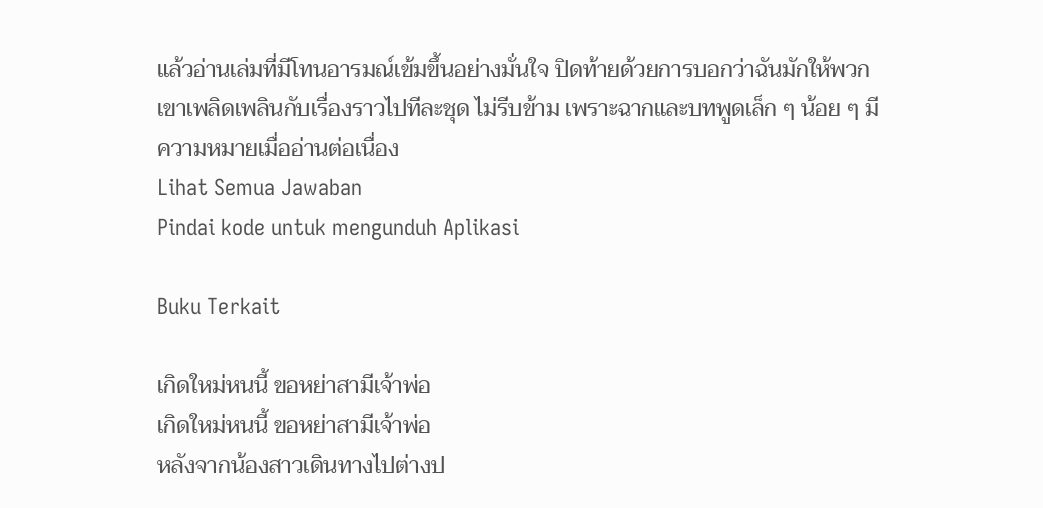แล้วอ่านเล่มที่มีโทนอารมณ์เข้มขึ้นอย่างมั่นใจ ปิดท้ายด้วยการบอกว่าฉันมักให้พวกเขาเพลิดเพลินกับเรื่องราวไปทีละชุด ไม่รีบข้าม เพราะฉากและบทพูดเล็ก ๆ น้อย ๆ มีความหมายเมื่ออ่านต่อเนื่อง
Lihat Semua Jawaban
Pindai kode untuk mengunduh Aplikasi

Buku Terkait

เกิดใหม่หนนี้ ขอหย่าสามีเจ้าพ่อ
เกิดใหม่หนนี้ ขอหย่าสามีเจ้าพ่อ
หลังจากน้องสาวเดินทางไปต่างป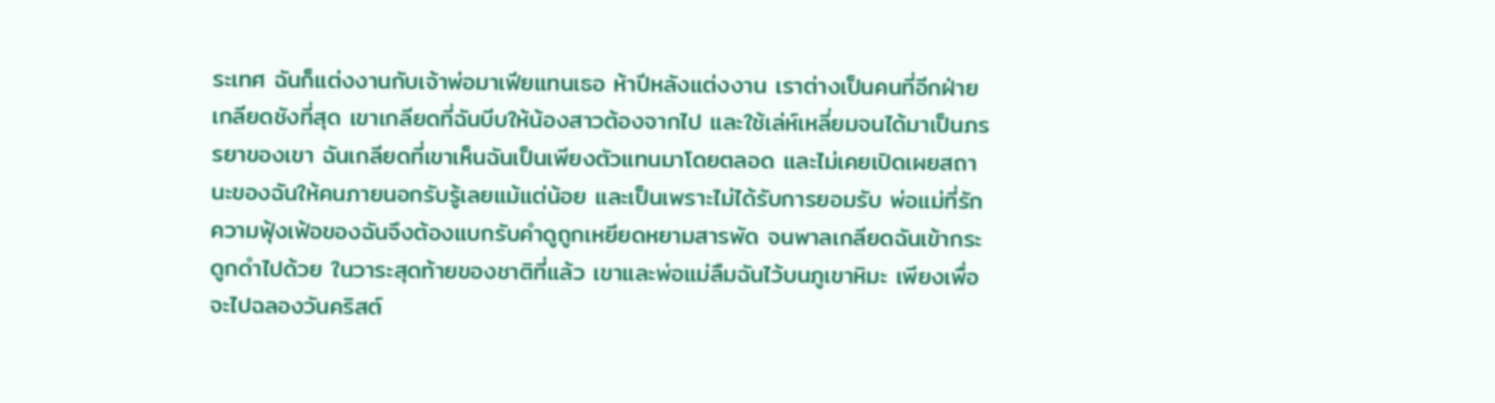ระเทศ ฉันก็แต่งงานกับเจ้าพ่อมาเฟียแทนเธอ ห้าปีหลังแต่งงาน เราต่างเป็นคนที่อีกฝ่ายเกลียดชังที่สุด เขาเกลียดที่ฉันบีบให้น้องสาวต้องจากไป และใช้เล่ห์เหลี่ยมจนได้มาเป็นภรรยาของเขา ฉันเกลียดที่เขาเห็นฉันเป็นเพียงตัวแทนมาโดยตลอด และไม่เคยเปิดเผยสถานะของฉันให้คนภายนอกรับรู้เลยแม้แต่น้อย และเป็นเพราะไม่ได้รับการยอมรับ พ่อแม่ที่รักความฟุ้งเฟ้อของฉันจึงต้องแบกรับคำดูถูกเหยียดหยามสารพัด จนพาลเกลียดฉันเข้ากระดูกดำไปด้วย ในวาระสุดท้ายของชาติที่แล้ว เขาและพ่อแม่ลืมฉันไว้บนภูเขาหิมะ เพียงเพื่อจะไปฉลองวันคริสต์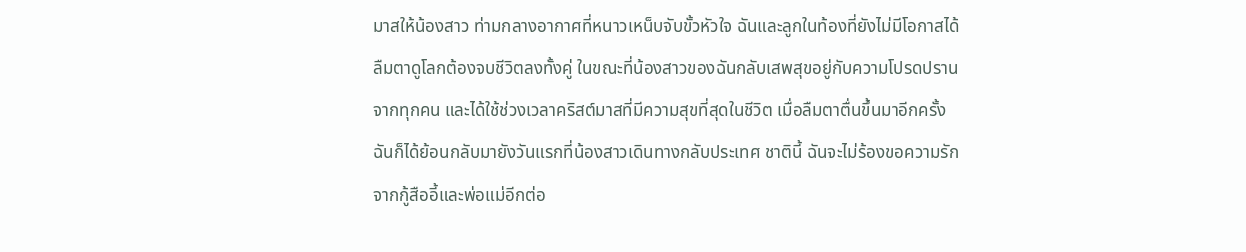มาสให้น้องสาว ท่ามกลางอากาศที่หนาวเหน็บจับขั้วหัวใจ ฉันและลูกในท้องที่ยังไม่มีโอกาสได้ลืมตาดูโลกต้องจบชีวิตลงทั้งคู่ ในขณะที่น้องสาวของฉันกลับเสพสุขอยู่กับความโปรดปรานจากทุกคน และได้ใช้ช่วงเวลาคริสต์มาสที่มีความสุขที่สุดในชีวิต เมื่อลืมตาตื่นขึ้นมาอีกครั้ง ฉันก็ได้ย้อนกลับมายังวันแรกที่น้องสาวเดินทางกลับประเทศ ชาตินี้ ฉันจะไม่ร้องขอความรักจากกู้สืออี้และพ่อแม่อีกต่อ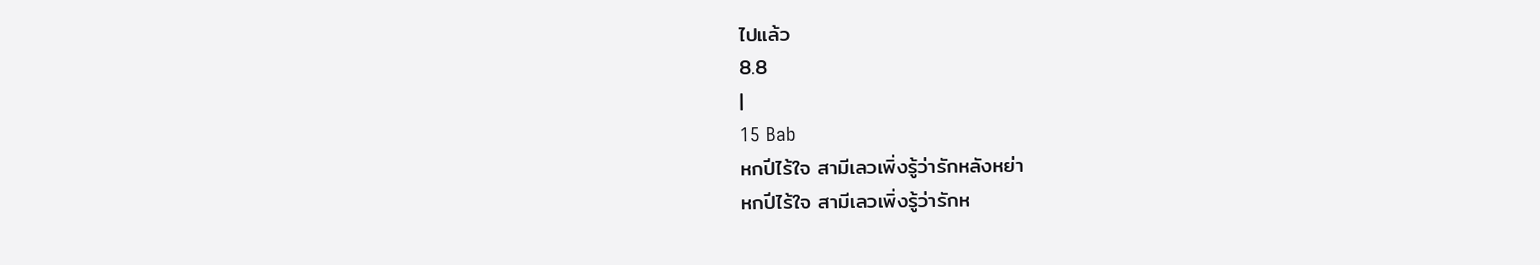ไปแล้ว
8.8
|
15 Bab
หกปีไร้ใจ สามีเลวเพิ่งรู้ว่ารักหลังหย่า
หกปีไร้ใจ สามีเลวเพิ่งรู้ว่ารักห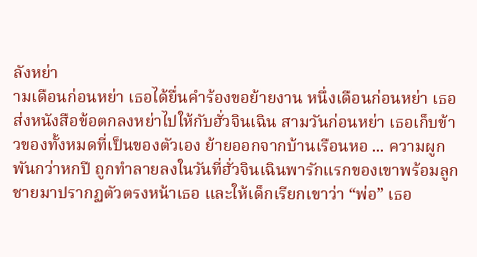ลังหย่า
ามเดือนก่อนหย่า เธอได้ยื่นคำร้องขอย้ายงาน หนึ่งเดือนก่อนหย่า เธอส่งหนังสือข้อตกลงหย่าไปให้กับฮั่วจินเฉิน สามวันก่อนหย่า เธอเก็บข้าวของทั้งหมดที่เป็นของตัวเอง ย้ายออกจากบ้านเรือนหอ ... ความผูกพันกว่าหกปี ถูกทำลายลงในวันที่ฮั่วจินเฉินพารักแรกของเขาพร้อมลูกชายมาปรากฏตัวตรงหน้าเธอ และให้เด็กเรียกเขาว่า “พ่อ” เธอ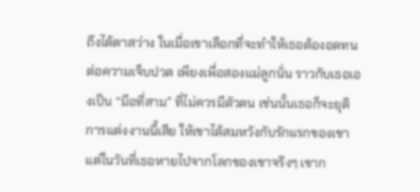ถึงได้ตาสว่าง ในเมื่อเขาเลือกที่จะทำให้เธอต้องอดทนต่อความเจ็บปวด เพียงเพื่อสองแม่ลูกนั่น ราวกับเธอเองเป็น “มือที่สาม” ที่ไม่ควรมีตัวตน เช่นนั้นเธอก็จะยุติการแต่งงานนี้เสีย ให้เขาได้สมหวังกับรักแรกของเขา แต่ในวันที่เธอหายไปจากโลกของเขาจริงๆ เขาก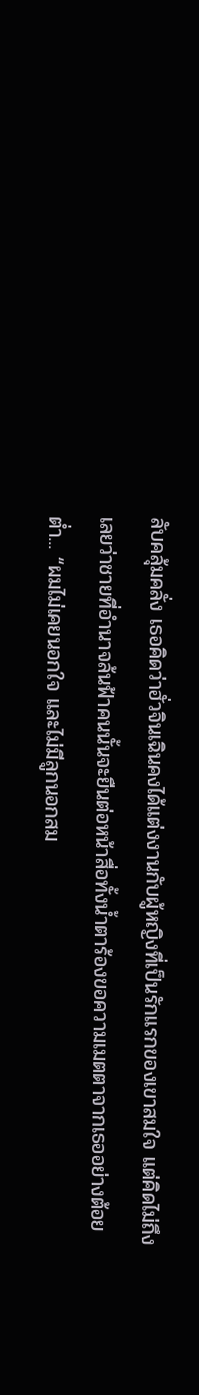ลับคลุ้มคลั่ง เธอคิดว่าฮั่วจินเฉินคงได้แต่งงานกับผู้หญิงที่เป็นรักแรกของเขาสมใจ แต่คิดไม่ถึงเลยว่าชายที่อำนาจล้นฟ้าคนนั้นจะยืนต่อหน้าสื่อทั้งน้ำตาร้องขอความเมตตาจากเธออย่างต้อยต่ำ... “ผมไม่เคยนอกใจ และไม่มีลูกนอกสม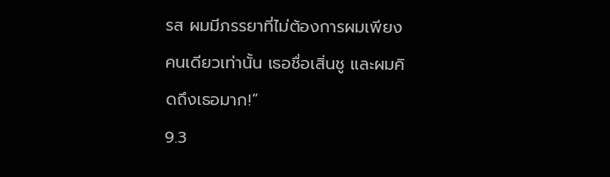รส ผมมีภรรยาที่ไม่ต้องการผมเพียงคนเดียวเท่านั้น เธอชื่อเสิ่นชู และผมคิดถึงเธอมาก!”
9.3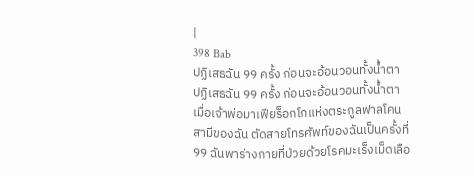|
398 Bab
ปฏิเสธฉัน 99 ครั้ง ก่อนจะอ้อนวอนทั้งน้ำตา
ปฏิเสธฉัน 99 ครั้ง ก่อนจะอ้อนวอนทั้งน้ำตา
เมื่อเจ้าพ่อมาเฟียร็อกโกแห่งตระกูลฟาลโคน สามีของฉัน ตัดสายโทรศัพท์ของฉันเป็นครั้งที่ 99 ฉันพาร่างกายที่ป่วยด้วยโรคมะเร็งเม็ดเลือ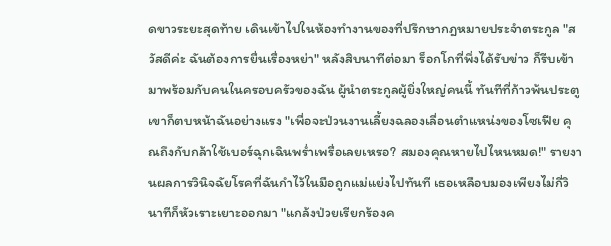ดขาวระยะสุดท้าย เดินเข้าไปในห้องทำงานของที่ปรึกษากฎหมายประจำตระกูล "สวัสดีค่ะ ฉันต้องการยื่นเรื่องหย่า" หลังสิบนาทีต่อมา ร็อกโกที่พึ่งได้รับข่าว ก็รีบเข้ามาพร้อมกับคนในครอบครัวของฉัน ผู้นำตระกูลผู้ยิ่งใหญ่คนนี้ ทันทีที่ก้าวพ้นประตูเขาก็ตบหน้าฉันอย่างแรง "เพื่อจะป่วนงานเลี้ยงฉลองเลื่อนตำแหน่งของโซเฟีย คุณถึงกับกล้าใช้เบอร์ฉุกเฉินพร่ำเพรื่อเลยเหรอ? สมองคุณหายไปไหนหมด!" รายงานผลการวินิจฉัยโรคที่ฉันกำไว้ในมือถูกแม่แย่งไปทันที เธอเหลือบมองเพียงไม่กี่วินาทีก็หัวเราะเยาะออกมา "แกล้งป่วยเรียกร้องค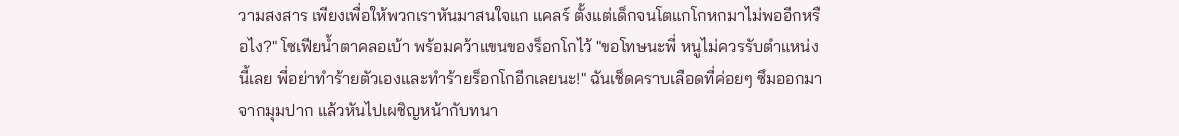วามสงสาร เพียงเพื่อให้พวกเราหันมาสนใจแก แคลร์ ตั้งแต่เด็กจนโตแกโกหกมาไม่พออีกหรือไง?" โซเฟียน้ำตาคลอเบ้า พร้อมคว้าแขนของร็อกโกไว้ "ขอโทษนะพี่ หนูไม่ควรรับตำแหน่งนี้เลย พี่อย่าทำร้ายตัวเองและทำร้ายร็อกโกอีกเลยนะ!" ฉันเช็ดคราบเลือดที่ค่อยๆ ซึมออกมาจากมุมปาก แล้วหันไปเผชิญหน้ากับทนา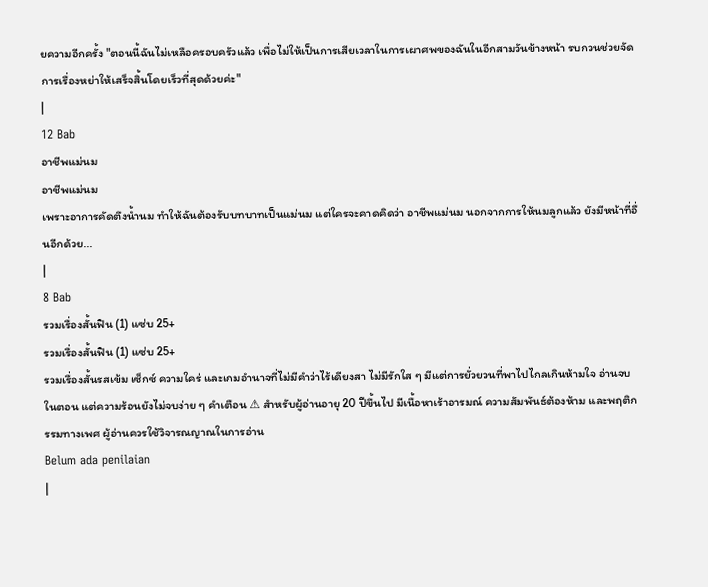ยความอีกครั้ง "ตอนนี้ฉันไม่เหลือครอบครัวแล้ว เพื่อไม่ให้เป็นการเสียเวลาในการเผาศพของฉันในอีกสามวันข้างหน้า รบกวนช่วยจัดการเรื่องหย่าให้เสร็จสิ้นโดยเร็วที่สุดด้วยค่ะ"
|
12 Bab
อาชีพแม่นม
อาชีพแม่นม
เพราะอาการคัดตึงน้ำนม ทำให้ฉันต้องรับบทบาทเป็นแม่นม แต่ใครจะคาดคิดว่า อาชีพแม่นม นอกจากการให้นมลูกแล้ว ยังมีหน้าที่อื่นอีกด้วย...
|
8 Bab
รวมเรื่องสั้นฟิน (1) แซ่บ 25+
รวมเรื่องสั้นฟิน (1) แซ่บ 25+
รวมเรื่องสั้นรสเข้ม เซ็กซ์ ความใคร่ และเกมอำนาจที่ไม่มีคำว่าไร้เดียงสา ไม่มีรักใส ๆ มีแต่การยั่วยวนที่พาไปไกลเกินห้ามใจ อ่านจบในตอน แต่ความร้อนยังไม่จบง่าย ๆ คำเตือน ⚠ สำหรับผู้อ่านอายุ 20 ปีขึ้นไป มีเนื้อหาเร้าอารมณ์ ความสัมพันธ์ต้องห้าม และพฤติกรรมทางเพศ ผู้อ่านควรใช้วิจารณญาณในการอ่าน
Belum ada penilaian
|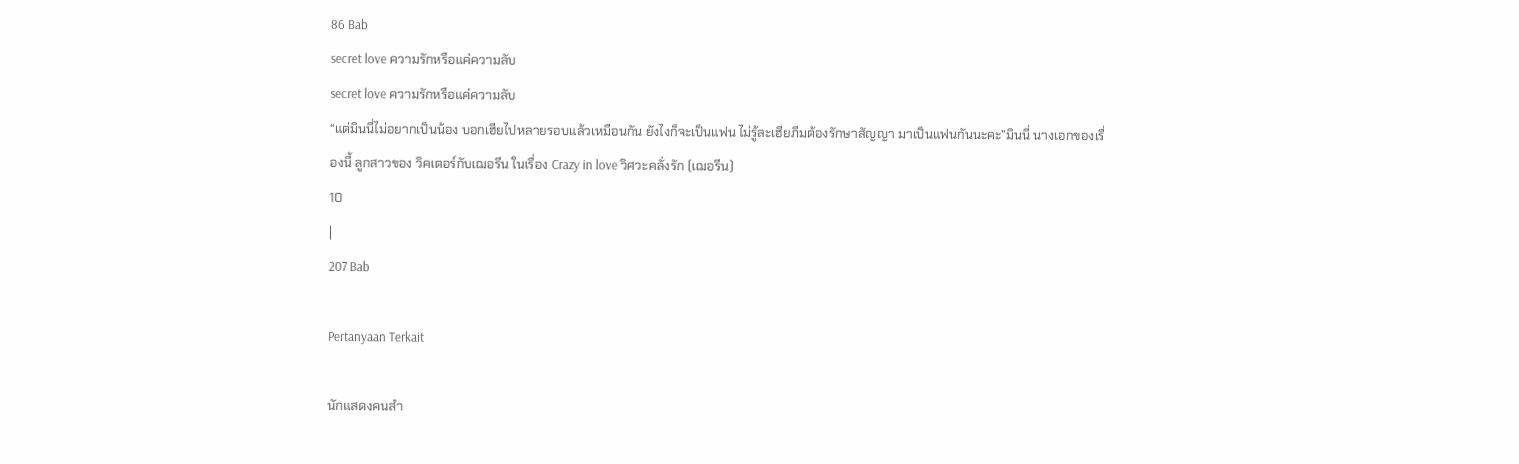86 Bab
secret love ความรักหรือแค่ความลับ
secret love ความรักหรือแค่ความลับ
“แต่มินนี่ไม่อยากเป็นน้อง บอกเฮียไปหลายรอบแล้วเหมือนกัน ยังไงก็จะเป็นแฟน ไม่รู้ละเฮียภีมต้องรักษาสัญญา มาเป็นแฟนกันนะคะ”มินนี่ นางเอกของเรื่องนี้ ลูกสาวของ วิคเตอร์กับเฌอรีน ในเรื่อง Crazy in love วิศวะคลั่งรัก (เฌอรีน)
10
|
207 Bab

Pertanyaan Terkait

นักแสดงคนสำ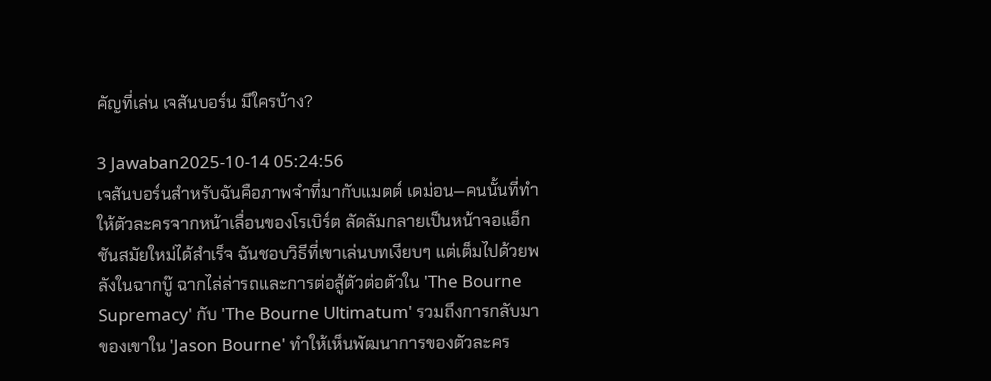คัญที่เล่น เจสันบอร์น มีใครบ้าง?

3 Jawaban2025-10-14 05:24:56
เจสันบอร์นสำหรับฉันคือภาพจำที่มากับแมตต์ เดม่อน—คนนั้นที่ทำให้ตัวละครจากหน้าเลื่อนของโรเบิร์ต ลัดลัมกลายเป็นหน้าจอแอ็กชันสมัยใหม่ได้สำเร็จ ฉันชอบวิธีที่เขาเล่นบทเงียบๆ แต่เต็มไปด้วยพลังในฉากบู๊ ฉากไล่ล่ารถและการต่อสู้ตัวต่อตัวใน 'The Bourne Supremacy' กับ 'The Bourne Ultimatum' รวมถึงการกลับมาของเขาใน 'Jason Bourne' ทำให้เห็นพัฒนาการของตัวละคร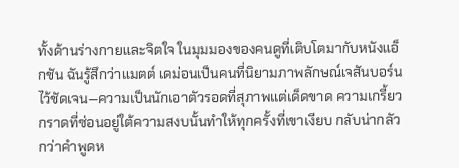ทั้งด้านร่างกายและจิตใจ ในมุมมองของคนดูที่เติบโตมากับหนังแอ็กชัน ฉันรู้สึกว่าแมตต์ เดม่อนเป็นคนที่นิยามภาพลักษณ์เจสันบอร์นไว้ชัดเจน—ความเป็นนักเอาตัวรอดที่สุภาพแต่เด็ดขาด ความเกรี้ยวกราดที่ซ่อนอยู่ใต้ความสงบนั้นทำให้ทุกครั้งที่เขาเงียบ กลับน่ากลัวกว่าคำพูดห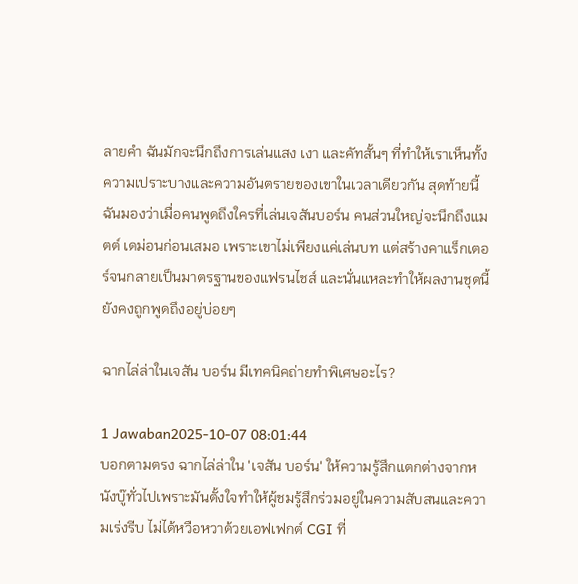ลายคำ ฉันมักจะนึกถึงการเล่นแสง เงา และคัทสั้นๆ ที่ทำให้เราเห็นทั้งความเปราะบางและความอันตรายของเขาในเวลาเดียวกัน สุดท้ายนี้ ฉันมองว่าเมื่อคนพูดถึงใครที่เล่นเจสันบอร์น คนส่วนใหญ่จะนึกถึงแมตต์ เดม่อนก่อนเสมอ เพราะเขาไม่เพียงแค่เล่นบท แต่สร้างคาแร็กเตอร์จนกลายเป็นมาตรฐานของแฟรนไชส์ และนั่นแหละทำให้ผลงานชุดนี้ยังคงถูกพูดถึงอยู่บ่อยๆ

ฉากไล่ล่าในเจสัน บอร์น มีเทคนิคถ่ายทำพิเศษอะไร?

1 Jawaban2025-10-07 08:01:44
บอกตามตรง ฉากไล่ล่าใน 'เจสัน บอร์น' ให้ความรู้สึกแตกต่างจากหนังบู๊ทั่วไปเพราะมันตั้งใจทำให้ผู้ชมรู้สึกร่วมอยู่ในความสับสนและความเร่งรีบ ไม่ได้หวือหวาด้วยเอฟเฟกต์ CGI ที่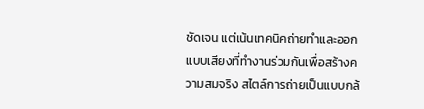ชัดเจน แต่เน้นเทคนิคถ่ายทำและออกแบบเสียงที่ทำงานร่วมกันเพื่อสร้างความสมจริง สไตล์การถ่ายเป็นแบบกล้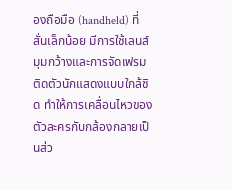องถือมือ (handheld) ที่สั่นเล็กน้อย มีการใช้เลนส์มุมกว้างและการจัดเฟรมติดตัวนักแสดงแบบใกล้ชิด ทำให้การเคลื่อนไหวของตัวละครกับกล้องกลายเป็นส่ว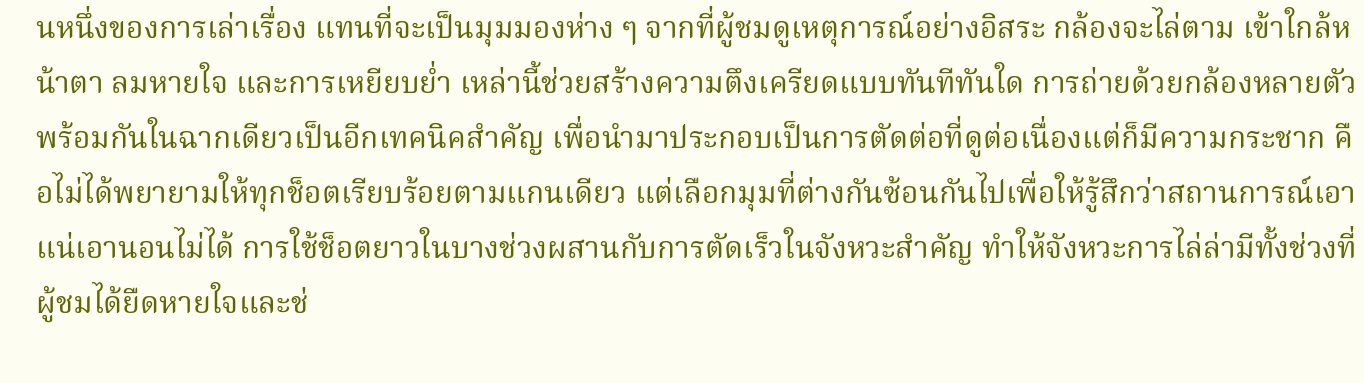นหนึ่งของการเล่าเรื่อง แทนที่จะเป็นมุมมองห่าง ๆ จากที่ผู้ชมดูเหตุการณ์อย่างอิสระ กล้องจะไล่ตาม เข้าใกล้หน้าตา ลมหายใจ และการเหยียบย่ำ เหล่านี้ช่วยสร้างความตึงเครียดแบบทันทีทันใด การถ่ายด้วยกล้องหลายตัวพร้อมกันในฉากเดียวเป็นอีกเทคนิคสำคัญ เพื่อนำมาประกอบเป็นการตัดต่อที่ดูต่อเนื่องแต่ก็มีความกระชาก คือไม่ได้พยายามให้ทุกช็อตเรียบร้อยตามแกนเดียว แต่เลือกมุมที่ต่างกันซ้อนกันไปเพื่อให้รู้สึกว่าสถานการณ์เอาแน่เอานอนไม่ได้ การใช้ช็อตยาวในบางช่วงผสานกับการตัดเร็วในจังหวะสำคัญ ทำให้จังหวะการไล่ล่ามีทั้งช่วงที่ผู้ชมได้ยืดหายใจและช่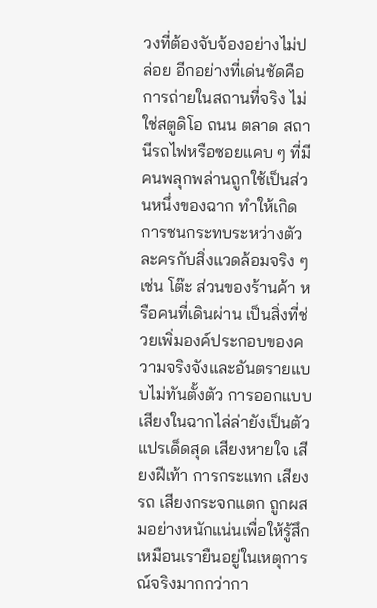วงที่ต้องจับจ้องอย่างไม่ปล่อย อีกอย่างที่เด่นชัดคือการถ่ายในสถานที่จริง ไม่ใช่สตูดิโอ ถนน ตลาด สถานีรถไฟหรือซอยแคบ ๆ ที่มีคนพลุกพล่านถูกใช้เป็นส่วนหนึ่งของฉาก ทำให้เกิดการชนกระทบระหว่างตัวละครกับสิ่งแวดล้อมจริง ๆ เช่น โต๊ะ ส่วนของร้านค้า หรือคนที่เดินผ่าน เป็นสิ่งที่ช่วยเพิ่มองค์ประกอบของความจริงจังและอันตรายแบบไม่ทันตั้งตัว การออกแบบเสียงในฉากไล่ล่ายังเป็นตัวแปรเด็ดสุด เสียงหายใจ เสียงฝีเท้า การกระแทก เสียงรถ เสียงกระจกแตก ถูกผสมอย่างหนักแน่นเพื่อให้รู้สึกเหมือนเรายืนอยู่ในเหตุการณ์จริงมากกว่ากา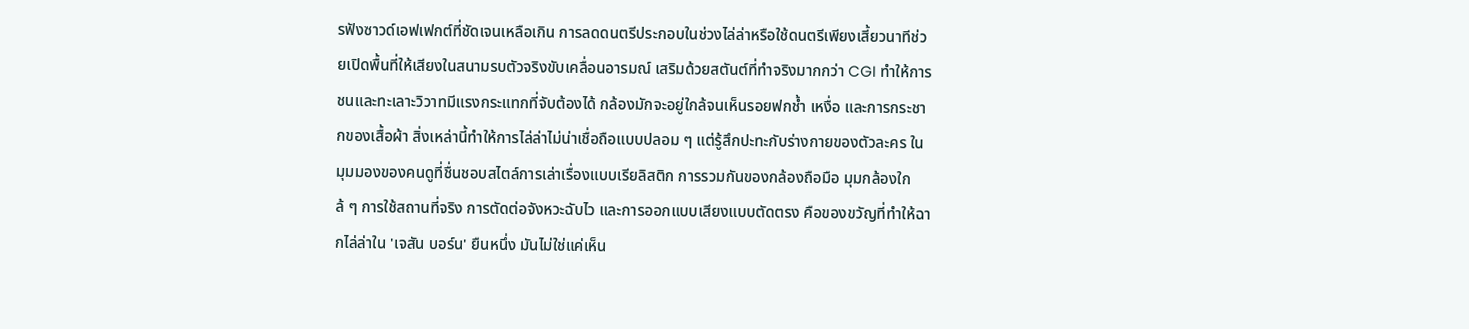รฟังซาวด์เอฟเฟกต์ที่ชัดเจนเหลือเกิน การลดดนตรีประกอบในช่วงไล่ล่าหรือใช้ดนตรีเพียงเสี้ยวนาทีช่วยเปิดพื้นที่ให้เสียงในสนามรบตัวจริงขับเคลื่อนอารมณ์ เสริมด้วยสตันต์ที่ทำจริงมากกว่า CGI ทำให้การชนและทะเลาะวิวาทมีแรงกระแทกที่จับต้องได้ กล้องมักจะอยู่ใกล้จนเห็นรอยฟกช้ำ เหงื่อ และการกระชากของเสื้อผ้า สิ่งเหล่านี้ทำให้การไล่ล่าไม่น่าเชื่อถือแบบปลอม ๆ แต่รู้สึกปะทะกับร่างกายของตัวละคร ในมุมมองของคนดูที่ชื่นชอบสไตล์การเล่าเรื่องแบบเรียลิสติก การรวมกันของกล้องถือมือ มุมกล้องใกล้ ๆ การใช้สถานที่จริง การตัดต่อจังหวะฉับไว และการออกแบบเสียงแบบตัดตรง คือของขวัญที่ทำให้ฉากไล่ล่าใน 'เจสัน บอร์น' ยืนหนึ่ง มันไม่ใช่แค่เห็น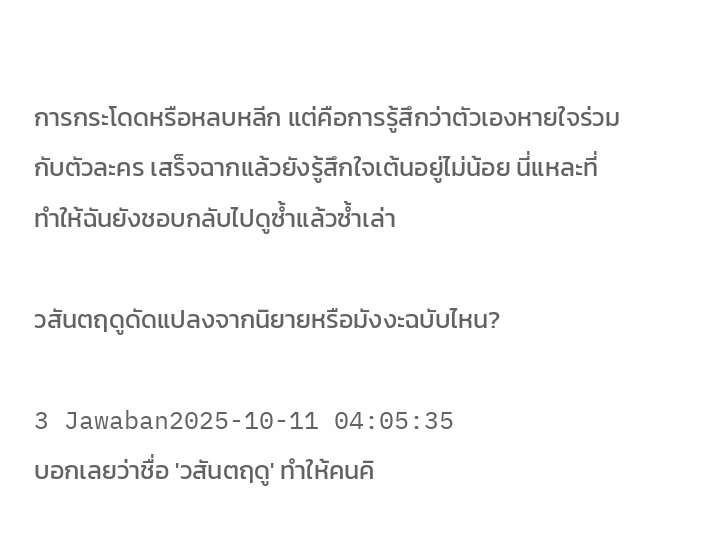การกระโดดหรือหลบหลีก แต่คือการรู้สึกว่าตัวเองหายใจร่วมกับตัวละคร เสร็จฉากแล้วยังรู้สึกใจเต้นอยู่ไม่น้อย นี่แหละที่ทำให้ฉันยังชอบกลับไปดูซ้ำแล้วซ้ำเล่า

วสันตฤดูดัดแปลงจากนิยายหรือมังงะฉบับไหน?

3 Jawaban2025-10-11 04:05:35
บอกเลยว่าชื่อ 'วสันตฤดู' ทำให้คนคิ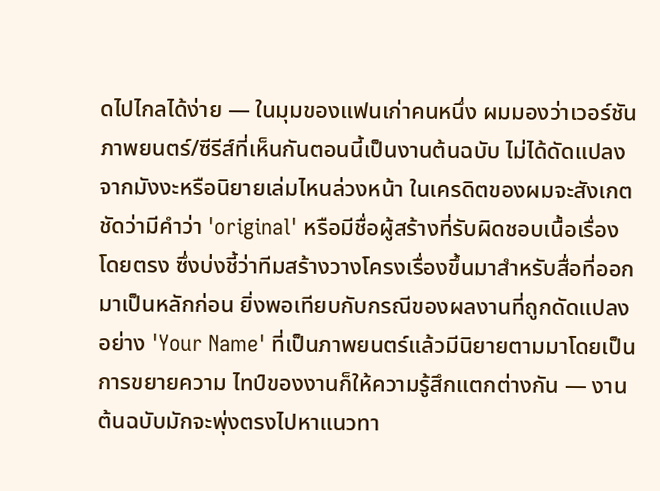ดไปไกลได้ง่าย — ในมุมของแฟนเก่าคนหนึ่ง ผมมองว่าเวอร์ชันภาพยนตร์/ซีรีส์ที่เห็นกันตอนนี้เป็นงานต้นฉบับ ไม่ได้ดัดแปลงจากมังงะหรือนิยายเล่มไหนล่วงหน้า ในเครดิตของผมจะสังเกตชัดว่ามีคำว่า 'original' หรือมีชื่อผู้สร้างที่รับผิดชอบเนื้อเรื่องโดยตรง ซึ่งบ่งชี้ว่าทีมสร้างวางโครงเรื่องขึ้นมาสำหรับสื่อที่ออกมาเป็นหลักก่อน ยิ่งพอเทียบกับกรณีของผลงานที่ถูกดัดแปลงอย่าง 'Your Name' ที่เป็นภาพยนตร์แล้วมีนิยายตามมาโดยเป็นการขยายความ ไทป์ของงานก็ให้ความรู้สึกแตกต่างกัน — งานต้นฉบับมักจะพุ่งตรงไปหาแนวทา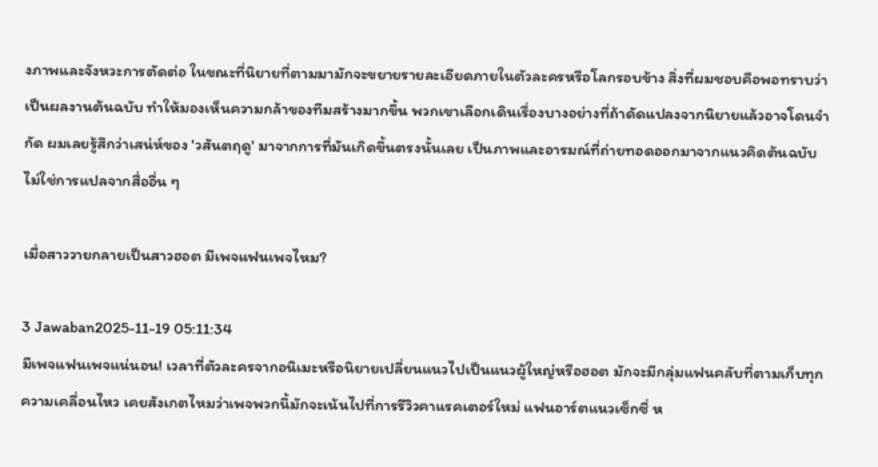งภาพและจังหวะการตัดต่อ ในขณะที่นิยายที่ตามมามักจะขยายรายละเอียดภายในตัวละครหรือโลกรอบข้าง สิ่งที่ผมชอบคือพอทราบว่าเป็นผลงานต้นฉบับ ทำให้มองเห็นความกล้าของทีมสร้างมากขึ้น พวกเขาเลือกเดินเรื่องบางอย่างที่ถ้าดัดแปลงจากนิยายแล้วอาจโดนจำกัด ผมเลยรู้สึกว่าเสน่ห์ของ 'วสันตฤดู' มาจากการที่มันเกิดขึ้นตรงนั้นเลย เป็นภาพและอารมณ์ที่ถ่ายทอดออกมาจากแนวคิดต้นฉบับ ไม่ใช่การแปลจากสื่ออื่น ๆ

เมื่อสาววายกลายเป็นสาวฮอต มีเพจแฟนเพจไหม?

3 Jawaban2025-11-19 05:11:34
มีเพจแฟนเพจแน่นอน! เวลาที่ตัวละครจากอนิเมะหรือนิยายเปลี่ยนแนวไปเป็นแนวผู้ใหญ่หรือฮอต มักจะมีกลุ่มแฟนคลับที่ตามเก็บทุกความเคลื่อนไหว เคยสังเกตไหมว่าเพจพวกนี้มักจะเน้นไปที่การรีวิวคาแรคเตอร์ใหม่ แฟนอาร์ตแนวเซ็กซี่ ห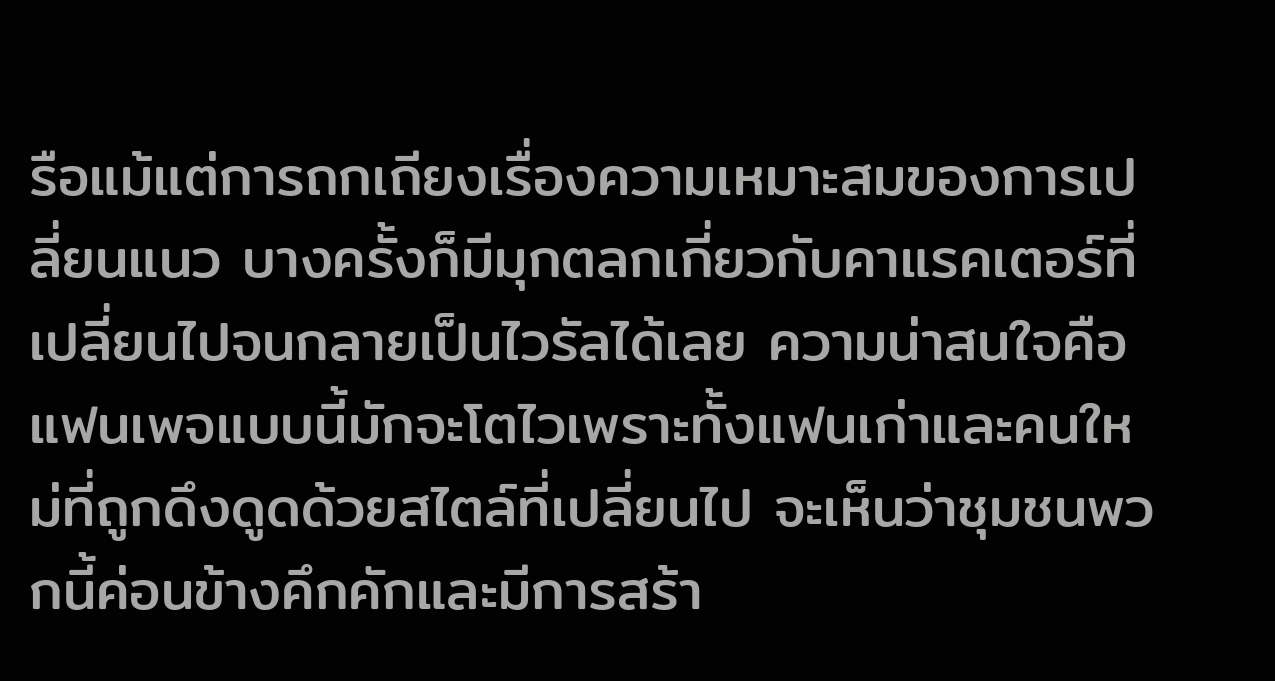รือแม้แต่การถกเถียงเรื่องความเหมาะสมของการเปลี่ยนแนว บางครั้งก็มีมุกตลกเกี่ยวกับคาแรคเตอร์ที่เปลี่ยนไปจนกลายเป็นไวรัลได้เลย ความน่าสนใจคือแฟนเพจแบบนี้มักจะโตไวเพราะทั้งแฟนเก่าและคนใหม่ที่ถูกดึงดูดด้วยสไตล์ที่เปลี่ยนไป จะเห็นว่าชุมชนพวกนี้ค่อนข้างคึกคักและมีการสร้า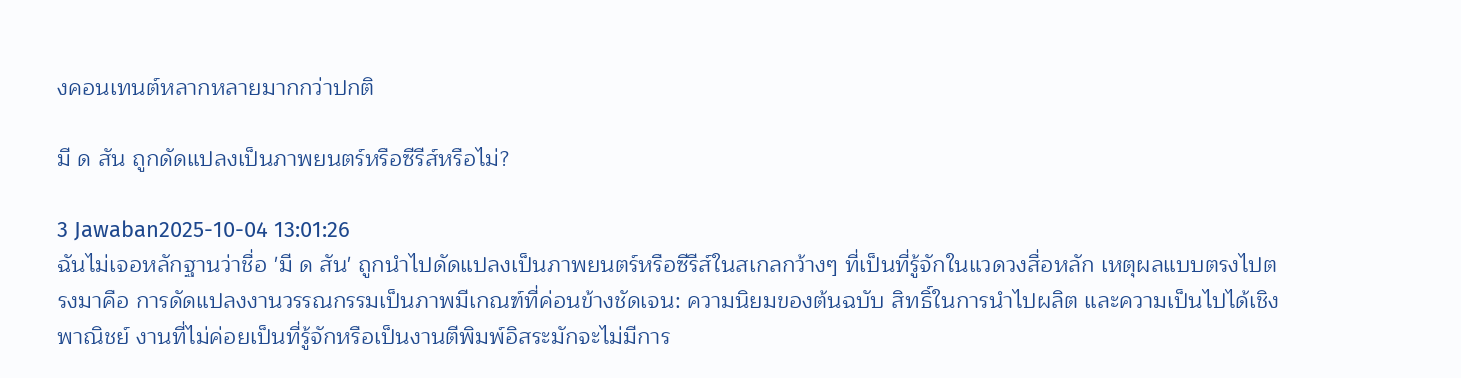งคอนเทนต์หลากหลายมากกว่าปกติ

มี ด สัน ถูกดัดแปลงเป็นภาพยนตร์หรือซีรีส์หรือไม่?

3 Jawaban2025-10-04 13:01:26
ฉันไม่เจอหลักฐานว่าชื่อ 'มี ด สัน' ถูกนำไปดัดแปลงเป็นภาพยนตร์หรือซีรีส์ในสเกลกว้างๆ ที่เป็นที่รู้จักในแวดวงสื่อหลัก เหตุผลแบบตรงไปตรงมาคือ การดัดแปลงงานวรรณกรรมเป็นภาพมีเกณฑ์ที่ค่อนข้างชัดเจน: ความนิยมของต้นฉบับ สิทธิ์ในการนำไปผลิต และความเป็นไปได้เชิงพาณิชย์ งานที่ไม่ค่อยเป็นที่รู้จักหรือเป็นงานตีพิมพ์อิสระมักจะไม่มีการ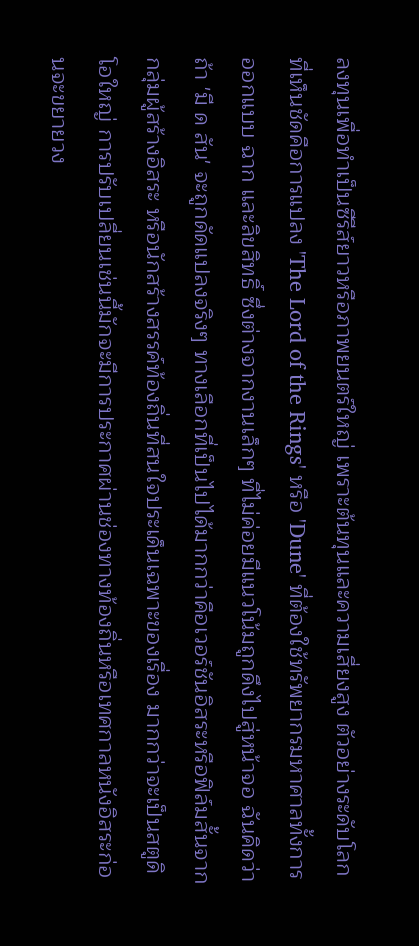ลงทุนเพื่อทำเป็นซีรีส์ยาวหรือภาพยนตร์ใหญ่ เพราะต้นทุนและความเสี่ยงสูง ตัวอย่างระดับโลกที่เห็นชัดคือการแปลง 'The Lord of the Rings' หรือ 'Dune' ที่ต้องใช้ทรัพยากรมหาศาลทั้งการออกแบบ ฉาก และลิขสิทธิ์ ซึ่งต่างจากงานเล็กๆ ที่ไม่ค่อยมีแนวโน้มถูกดึงไปสู่หน้าจอ ฉันคิดว่าถ้า 'มี ด สัน' จะถูกดัดแปลงจริงๆ ทางเลือกที่เป็นไปได้มากกว่าคือเวอร์ชันอิสระหรือฟิล์มสั้นจากกลุ่มผู้สร้างอิสระ หรือนักสร้างสรรค์ท้องถิ่นที่สนใจประเด็นเฉพาะของเรื่อง มากกว่าจะเป็นสตูดิโอใหญ่ การปรับเปลี่ยนเช่นนี้มักจะมีการประกาศผ่านช่องทางท้องถิ่นหรือเทศกาลหนังอิสระก่อนจะขยายวง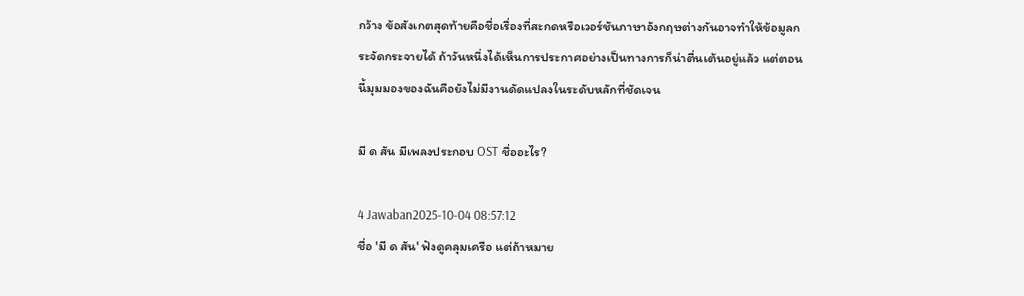กว้าง ข้อสังเกตสุดท้ายคือชื่อเรื่องที่สะกดหรือเวอร์ชันภาษาอังกฤษต่างกันอาจทำให้ข้อมูลกระจัดกระจายได้ ถ้าวันหนึ่งได้เห็นการประกาศอย่างเป็นทางการก็น่าตื่นเต้นอยู่แล้ว แต่ตอนนี้มุมมองของฉันคือยังไม่มีงานดัดแปลงในระดับหลักที่ชัดเจน

มี ด สัน มีเพลงประกอบ OST ชื่ออะไร?

4 Jawaban2025-10-04 08:57:12
ชื่อ 'มี ด สัน' ฟังดูคลุมเครือ แต่ถ้าหมาย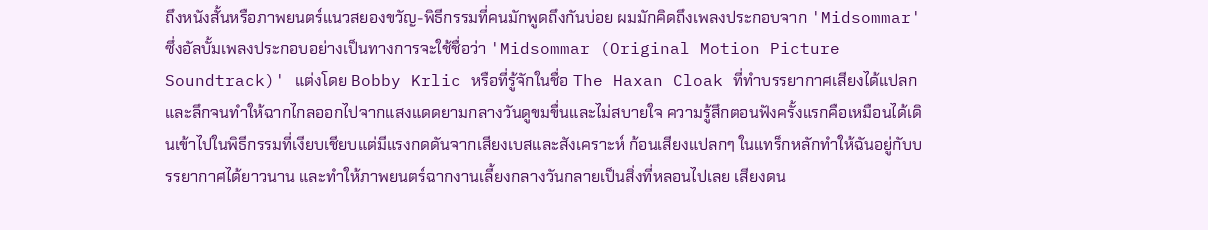ถึงหนังสั้นหรือภาพยนตร์แนวสยองขวัญ-พิธีกรรมที่คนมักพูดถึงกันบ่อย ผมมักคิดถึงเพลงประกอบจาก 'Midsommar' ซึ่งอัลบั้มเพลงประกอบอย่างเป็นทางการจะใช้ชื่อว่า 'Midsommar (Original Motion Picture Soundtrack)' แต่งโดย Bobby Krlic หรือที่รู้จักในชื่อ The Haxan Cloak ที่ทำบรรยากาศเสียงได้แปลกและลึกจนทำให้ฉากไกลออกไปจากแสงแดดยามกลางวันดูขมขื่นและไม่สบายใจ ความรู้สึกตอนฟังครั้งแรกคือเหมือนได้เดินเข้าไปในพิธีกรรมที่เงียบเชียบแต่มีแรงกดดันจากเสียงเบสและสังเคราะห์ ก้อนเสียงแปลกๆ ในแทร็กหลักทำให้ฉันอยู่กับบรรยากาศได้ยาวนาน และทำให้ภาพยนตร์ฉากงานเลี้ยงกลางวันกลายเป็นสิ่งที่หลอนไปเลย เสียงดน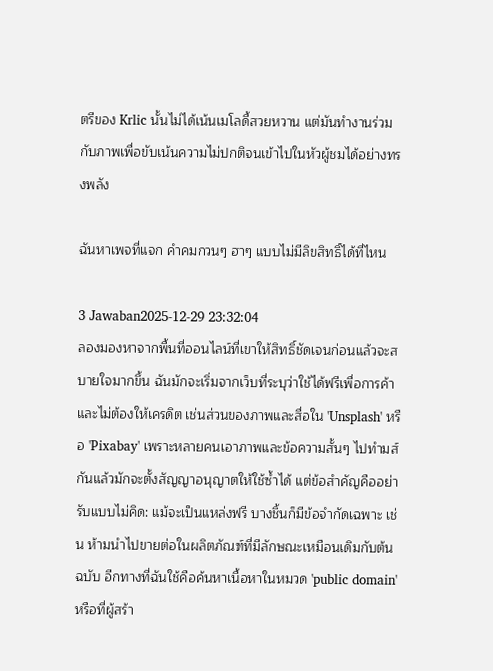ตรีของ Krlic นั้นไม่ได้เน้นเมโลดี้สวยหวาน แต่มันทำงานร่วมกับภาพเพื่อขับเน้นความไม่ปกติจนเข้าไปในหัวผู้ชมได้อย่างทรงพลัง

ฉันหาเพจที่แจก คําคมกวนๆ ฮาๆ แบบไม่มีลิขสิทธิ์ได้ที่ไหน

3 Jawaban2025-12-29 23:32:04
ลองมองหาจากพื้นที่ออนไลน์ที่เขาให้สิทธิ์ชัดเจนก่อนแล้วจะสบายใจมากขึ้น ฉันมักจะเริ่มจากเว็บที่ระบุว่าใช้ได้ฟรีเพื่อการค้าและไม่ต้องให้เครดิต เช่นส่วนของภาพและสื่อใน 'Unsplash' หรือ 'Pixabay' เพราะหลายคนเอาภาพและข้อความสั้นๆ ไปทำมส์กันแล้วมักจะตั้งสัญญาอนุญาตให้ใช้ซ้ำได้ แต่ข้อสำคัญคืออย่ารับแบบไม่คิด: แม้จะเป็นแหล่งฟรี บางชิ้นก็มีข้อจำกัดเฉพาะ เช่น ห้ามนำไปขายต่อในผลิตภัณฑ์ที่มีลักษณะเหมือนเดิมกับต้นฉบับ อีกทางที่ฉันใช้คือค้นหาเนื้อหาในหมวด 'public domain' หรือที่ผู้สร้า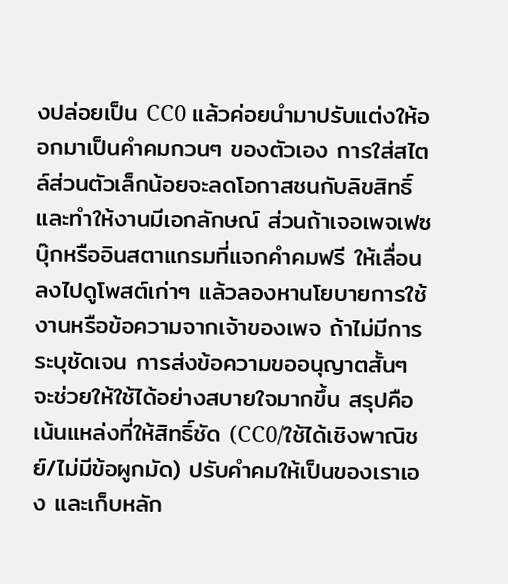งปล่อยเป็น CC0 แล้วค่อยนำมาปรับแต่งให้ออกมาเป็นคำคมกวนๆ ของตัวเอง การใส่สไตล์ส่วนตัวเล็กน้อยจะลดโอกาสชนกับลิขสิทธิ์และทำให้งานมีเอกลักษณ์ ส่วนถ้าเจอเพจเฟซบุ๊กหรืออินสตาแกรมที่แจกคำคมฟรี ให้เลื่อนลงไปดูโพสต์เก่าๆ แล้วลองหานโยบายการใช้งานหรือข้อความจากเจ้าของเพจ ถ้าไม่มีการระบุชัดเจน การส่งข้อความขออนุญาตสั้นๆ จะช่วยให้ใช้ได้อย่างสบายใจมากขึ้น สรุปคือเน้นแหล่งที่ให้สิทธิ์ชัด (CC0/ใช้ได้เชิงพาณิชย์/ไม่มีข้อผูกมัด) ปรับคำคมให้เป็นของเราเอง และเก็บหลัก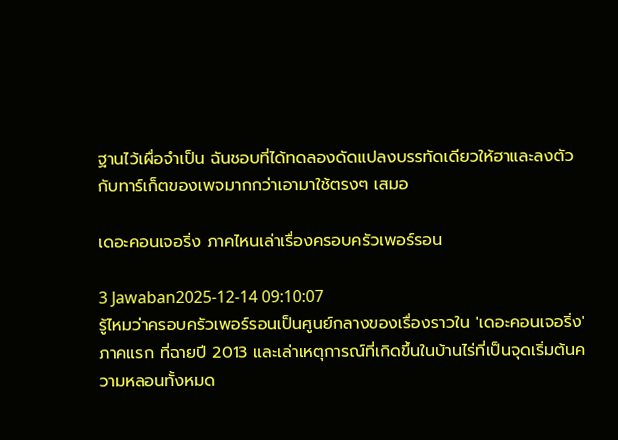ฐานไว้เผื่อจำเป็น ฉันชอบที่ได้ทดลองดัดแปลงบรรทัดเดียวให้ฮาและลงตัวกับทาร์เก็ตของเพจมากกว่าเอามาใช้ตรงๆ เสมอ

เดอะคอนเจอริ่ง ภาคไหนเล่าเรื่องครอบครัวเพอร์รอน

3 Jawaban2025-12-14 09:10:07
รู้ไหมว่าครอบครัวเพอร์รอนเป็นศูนย์กลางของเรื่องราวใน 'เดอะคอนเจอริ่ง' ภาคแรก ที่ฉายปี 2013 และเล่าเหตุการณ์ที่เกิดขึ้นในบ้านไร่ที่เป็นจุดเริ่มต้นความหลอนทั้งหมด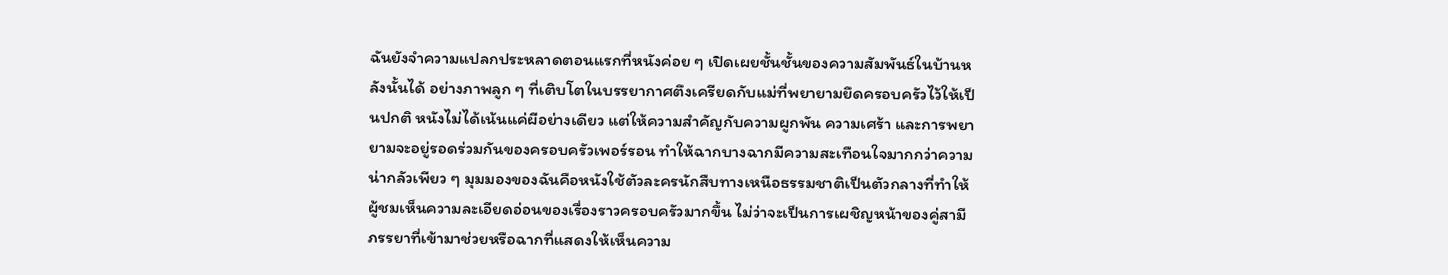ฉันยังจำความแปลกประหลาดตอนแรกที่หนังค่อย ๆ เปิดเผยชั้นชั้นของความสัมพันธ์ในบ้านหลังนั้นได้ อย่างภาพลูก ๆ ที่เติบโตในบรรยากาศตึงเครียดกับแม่ที่พยายามยึดครอบครัวไว้ให้เป็นปกติ หนังไม่ได้เน้นแค่ผีอย่างเดียว แต่ให้ความสำคัญกับความผูกพัน ความเศร้า และการพยายามจะอยู่รอดร่วมกันของครอบครัวเพอร์รอน ทำให้ฉากบางฉากมีความสะเทือนใจมากกว่าความน่ากลัวเพียว ๆ มุมมองของฉันคือหนังใช้ตัวละครนักสืบทางเหนือธรรมชาติเป็นตัวกลางที่ทำให้ผู้ชมเห็นความละเอียดอ่อนของเรื่องราวครอบครัวมากขึ้น ไม่ว่าจะเป็นการเผชิญหน้าของคู่สามีภรรยาที่เข้ามาช่วยหรือฉากที่แสดงให้เห็นความ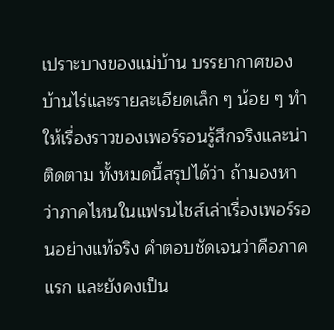เปราะบางของแม่บ้าน บรรยากาศของบ้านไร่และรายละเอียดเล็ก ๆ น้อย ๆ ทำให้เรื่องราวของเพอร์รอนรู้สึกจริงและน่าติดตาม ทั้งหมดนี้สรุปได้ว่า ถ้ามองหาว่าภาคไหนในแฟรนไชส์เล่าเรื่องเพอร์รอนอย่างแท้จริง คำตอบชัดเจนว่าคือภาคแรก และยังคงเป็น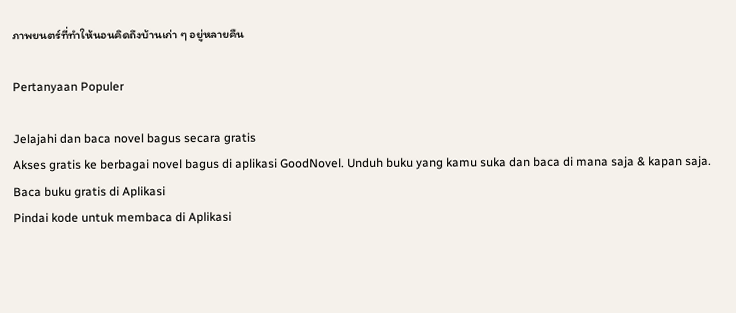ภาพยนตร์ที่ทำให้นอนคิดถึงบ้านเก่า ๆ อยู่หลายคืน

Pertanyaan Populer

Jelajahi dan baca novel bagus secara gratis
Akses gratis ke berbagai novel bagus di aplikasi GoodNovel. Unduh buku yang kamu suka dan baca di mana saja & kapan saja.
Baca buku gratis di Aplikasi
Pindai kode untuk membaca di Aplikasi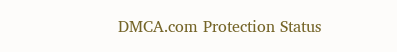DMCA.com Protection Status